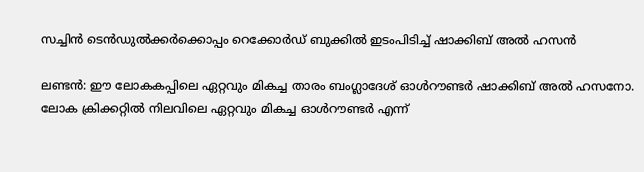സച്ചിന്‍ ടെന്‍ഡുല്‍ക്കര്‍ക്കൊപ്പം റെക്കോര്‍ഡ് ബുക്കില്‍ ഇടംപിടിച്ച് ഷാക്കിബ് അല്‍ ഹസന്‍

ലണ്ടന്‍: ഈ ലോകകപ്പിലെ ഏറ്റവും മികച്ച താരം ബംഗ്ലാദേശ് ഓള്‍റൗണ്ടര്‍ ഷാക്കിബ് അല്‍ ഹസനോ. ലോക ക്രിക്കറ്റില്‍ നിലവിലെ ഏറ്റവും മികച്ച ഓള്‍റൗണ്ടര്‍ എന്ന്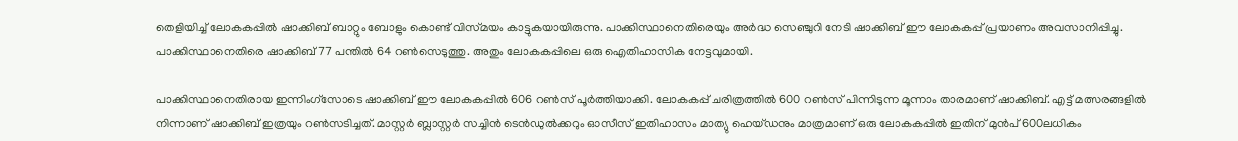തെളിയിച്ച് ലോകകപ്പില്‍ ഷാക്കിബ് ബാറ്റും ബോളും കൊണ്ട് വിസ്‌മയം കാട്ടുകയായിരുന്നു. പാക്കിസ്ഥാനെതിരെയും അര്‍ദ്ധ സെഞ്ചുറി നേടി ഷാക്കിബ് ഈ ലോകകപ്പ് പ്രയാണം അവസാനിപ്പിച്ചു. പാക്കിസ്ഥാനെതിരെ ഷാക്കിബ് 77 പന്തില്‍ 64 റണ്‍സെടുത്തു. അതും ലോകകപ്പിലെ ഒരു ഐതിഹാസിക നേട്ടവുമായി.

പാക്കിസ്ഥാനെതിരായ ഇന്നിംഗ്‌സോടെ ഷാക്കിബ് ഈ ലോകകപ്പില്‍ 606 റണ്‍സ് പൂര്‍ത്തിയാക്കി. ലോകകപ്പ് ചരിത്രത്തില്‍ 600 റണ്‍സ് പിന്നിടുന്ന മൂന്നാം താരമാണ് ഷാക്കിബ്. എട്ട് മത്സരങ്ങളില്‍ നിന്നാണ് ഷാക്കിബ് ഇത്രയും റണ്‍സടിച്ചത്. മാസ്റ്റര്‍ ബ്ലാസ്റ്റര്‍ സച്ചിന്‍ ടെന്‍ഡുല്‍ക്കറും ഓസീസ് ഇതിഹാസം മാത്യു ഹെയ്‌ഡനും മാത്രമാണ് ഒരു ലോകകപ്പില്‍ ഇതിന് മുന്‍പ് 600ലധികം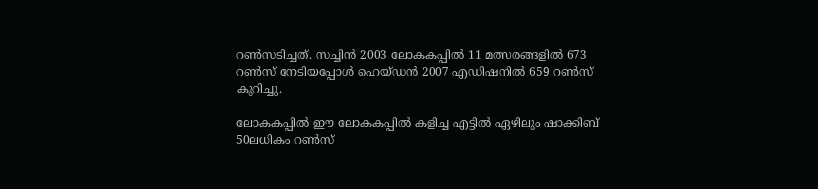റണ്‍സടിച്ചത്. സച്ചിന്‍ 2003 ലോകകപ്പില്‍ 11 മത്സരങ്ങളില്‍ 673 റണ്‍സ് നേടിയപ്പോള്‍ ഹെയ്‌ഡന്‍ 2007 എഡിഷനില്‍ 659 റണ്‍സ് കുറിച്ചു.

ലോകകപ്പില്‍ ഈ ലോകകപ്പില്‍ കളിച്ച എട്ടില്‍ ഏഴിലും ഷാക്കിബ് 50ലധികം റണ്‍സ്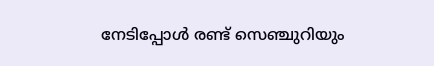നേടിപ്പോള്‍ രണ്ട് സെഞ്ചുറിയും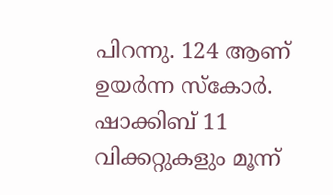പിറന്നു. 124 ആണ് ഉയര്‍ന്ന സ്‌കോര്‍. ഷാക്കിബ് 11 വിക്കറ്റുകളും മൂന്ന്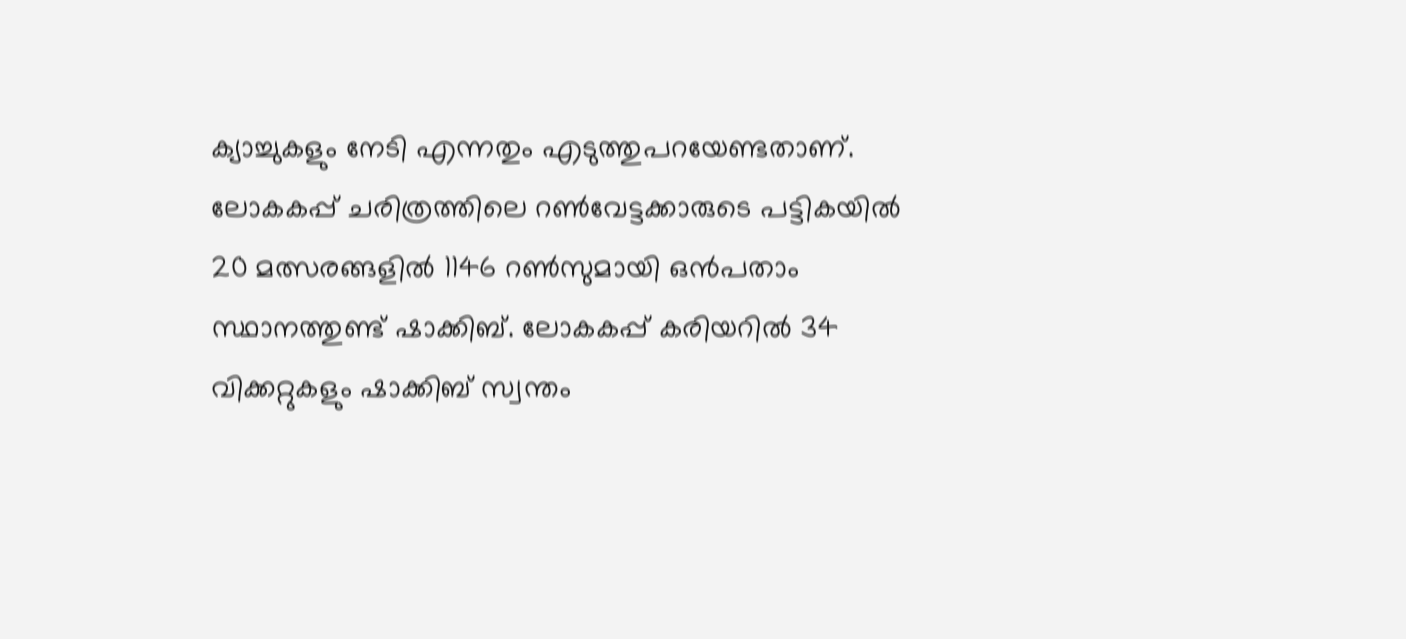ക്യാച്ചുകളും നേടി എന്നതും എടുത്തുപറയേണ്ടതാണ്. ലോകകപ്പ് ചരിത്രത്തിലെ റണ്‍വേട്ടക്കാരുടെ പട്ടികയില്‍ 20 മത്സരങ്ങളില്‍ 1146 റണ്‍സുമായി ഒന്‍പതാം സ്ഥാനത്തുണ്ട് ഷാക്കിബ്. ലോകകപ്പ് കരിയറില്‍ 34 വിക്കറ്റുകളും ഷാക്കിബ് സ്വന്തം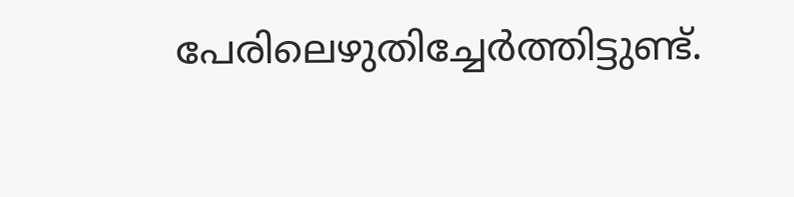പേരിലെഴുതിച്ചേര്‍ത്തിട്ടുണ്ട്.